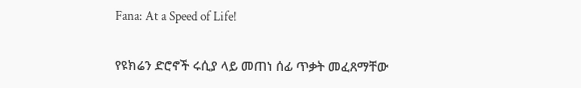Fana: At a Speed of Life!

የዩክሬን ድሮኖች ሩሲያ ላይ መጠነ ሰፊ ጥቃት መፈጸማቸው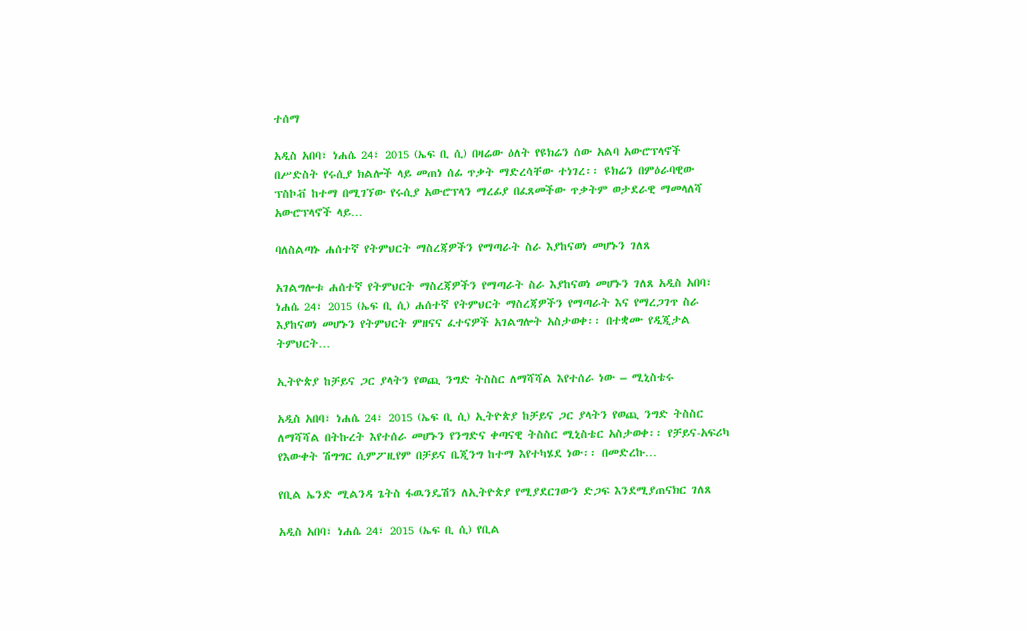ተሰማ

አዲስ አበባ፣ ነሐሴ 24፣ 2015 (ኤፍ ቢ ሲ) በዛሬው ዕለት የዩክሬን ሰው አልባ አውሮፕላኖች በሥድስት የሩሲያ ክልሎች ላይ መጠነ ሰፊ ጥቃት ማድረሳቸው ተነገረ፡፡ ዩክሬን በምዕራባዊው ፕስኮቭ ከተማ በሚገኘው የሩሲያ አውሮፕላን ማረፊያ በፈጸመችው ጥቃትም ወታደራዊ ማመላለሻ አውሮፕላኖች ላይ…

ባለስልጣኑ ሐሰተኛ የትምህርት ማስረጃዎችን የማጣራት ስራ እያከናወነ መሆኑን ገለጸ

አገልግሎቱ ሐሰተኛ የትምህርት ማስረጃዎችን የማጣራት ስራ እያከናወነ መሆኑን ገለጸ አዲስ አበባ፣ ነሐሴ 24፣ 2015 (ኤፍ ቢ ሲ) ሐሰተኛ የትምህርት ማስረጃዎችን የማጣራት እና የማረጋገጥ ስራ እያከናወነ መሆኑን የትምህርት ምዘናና ፈተናዎች አገልግሎት አስታወቀ፡፡ በተቋሙ የዲጂታል ትምህርት…

ኢትዮጵያ ከቻይና ጋር ያላትን የወጪ ንግድ ትስስር ለማሻሻል እየተሰራ ነው – ሚኒስቴሩ

አዲስ አበባ፣ ነሐሴ 24፣ 2015 (ኤፍ ቢ ሲ) ኢትዮጵያ ከቻይና ጋር ያላትን የወጪ ንግድ ትስስር ለማሻሻል በትኩረት እየተሰራ መሆኑን የንግድና ቀጣናዊ ትስስር ሚኒስቴር አስታወቀ፡፡ የቻይና-አፍሪካ የእውቀት ሽግግር ሲምፖዚየም በቻይና ቤጂንግ ከተማ እየተካሄደ ነው፡፡ በመድረኩ…

የቢል ኤንድ ሚልንዳ ጌትስ ፋዉንዴሽን ለኢትዮጵያ የሚያደርገውን ድጋፍ እንደሚያጠናክር ገለጸ

አዲስ አበባ፣ ነሐሴ 24፣ 2015 (ኤፍ ቢ ሲ) የቢል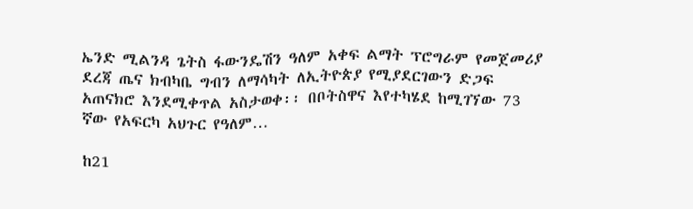ኤንድ ሚልንዳ ጌትስ ፋውንዴሽን ዓለም አቀፍ ልማት ፕሮግራም የመጀመሪያ ደረጃ ጤና ክብካቤ ግብን ለማሳካት ለኢትዮጵያ የሚያደርገውን ድጋፍ አጠናክሮ እንደሚቀጥል አስታወቀ፡፡ በቦትስዋና እየተካሄደ ከሚገኘው 73 ኛው የአፍርካ አህጉር የዓለም…

ከ21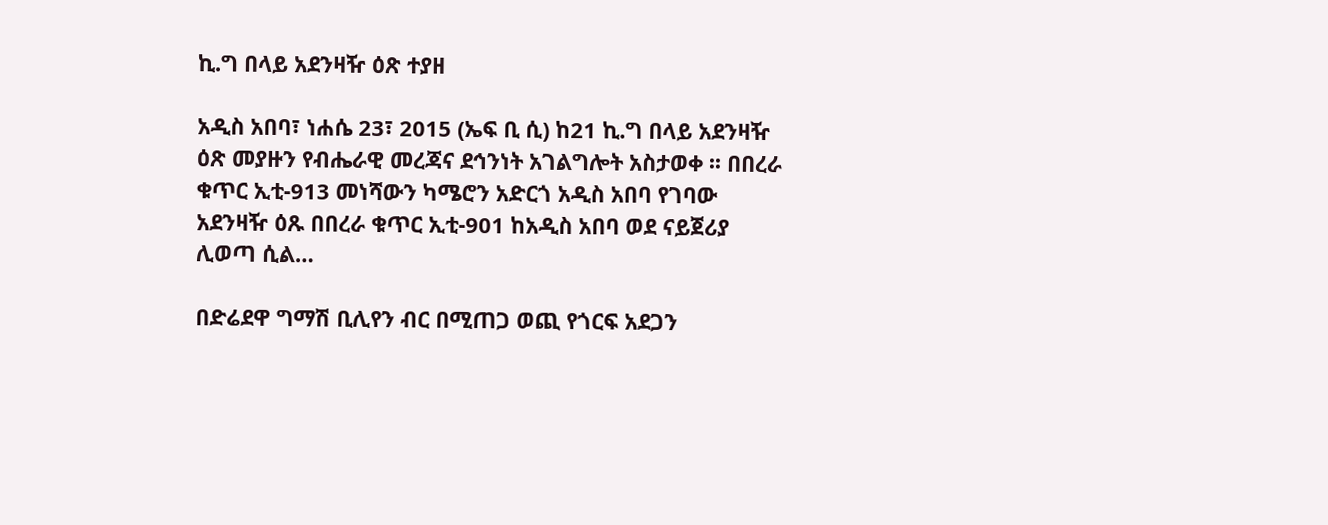ኪ.ግ በላይ አደንዛዥ ዕጽ ተያዘ

አዲስ አበባ፣ ነሐሴ 23፣ 2015 (ኤፍ ቢ ሲ) ከ21 ኪ.ግ በላይ አደንዛዥ ዕጽ መያዙን የብሔራዊ መረጃና ደኅንነት አገልግሎት አስታወቀ ፡፡ በበረራ ቁጥር ኢቲ-913 መነሻውን ካሜሮን አድርጎ አዲስ አበባ የገባው አደንዛዥ ዕጹ በበረራ ቁጥር ኢቲ-901 ከአዲስ አበባ ወደ ናይጀሪያ ሊወጣ ሲል…

በድሬደዋ ግማሽ ቢሊየን ብር በሚጠጋ ወጪ የጎርፍ አደጋን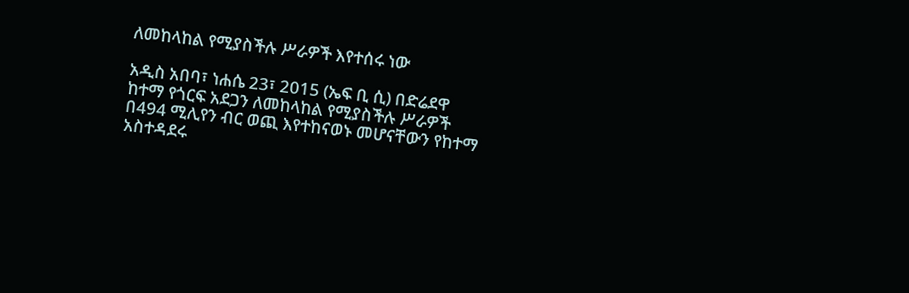ለመከላከል የሚያስችሉ ሥራዎች እየተሰሩ ነው

አዲስ አበባ፣ ነሐሴ 23፣ 2015 (ኤፍ ቢ ሲ) በድሬደዋ ከተማ የጎርፍ አደጋን ለመከላከል የሚያስችሉ ሥራዎች በ494 ሚሊየን ብር ወጪ እየተከናወኑ መሆናቸውን የከተማ አስተዳደሩ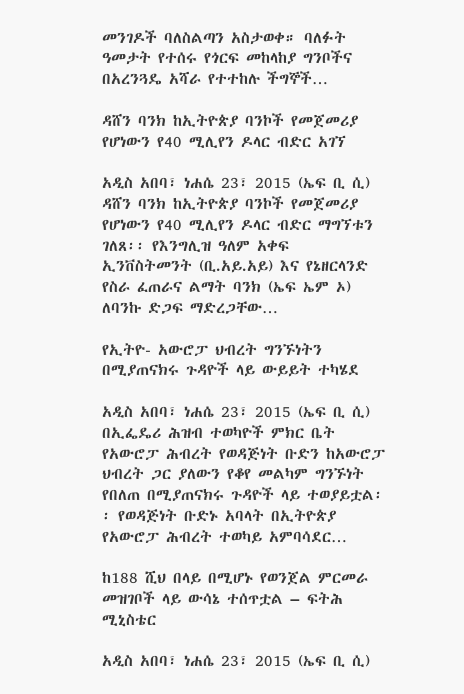መንገዶች ባለስልጣን አስታወቀ። ባለፉት ዓመታት የተሰሩ የጎርፍ መከላከያ ግንቦችና በአረንጓዴ አሻራ የተተከሉ ችግኞች…

ዳሸን ባንክ ከኢትዮጵያ ባንኮች የመጀመሪያ የሆነውን የ40 ሚሊየን ዶላር ብድር አገኘ

አዲስ አበባ፣ ነሐሴ 23፣ 2015 (ኤፍ ቢ ሲ) ዳሸን ባንክ ከኢትዮጵያ ባንኮች የመጀመሪያ የሆነውን የ40 ሚሊየን ዶላር ብድር ማግኘቱን ገለጸ፡፡ የእንግሊዝ ዓለም አቀፍ ኢንቨስትመንት (ቢ.አይ.አይ) እና የኔዘርላንድ የስራ ፈጠራና ልማት ባንክ (ኤፍ ኤም ኦ) ለባንኩ ድጋፍ ማድረጋቸው…

የኢትዮ- አውሮፓ ህብረት ግንኙነትን በሚያጠናክሩ ጉዳዮች ላይ ውይይት ተካሄደ

አዲስ አበባ፣ ነሐሴ 23፣ 2015 (ኤፍ ቢ ሲ) በኢፌዴሪ ሕዝብ ተወካዮች ምክር ቤት የአውሮፓ ሕብረት የወዳጅነት ቡድን ከአውሮፓ ህብረት ጋር ያለውን የቆየ መልካም ግንኙነት የበለጠ በሚያጠናክሩ ጉዳዮች ላይ ተወያይቷል፡፡ የወዳጅነት ቡድኑ አባላት በኢትዮጵያ የአውሮፓ ሕብረት ተወካይ አምባሳደር…

ከ188 ሺህ በላይ በሚሆኑ የወንጀል ምርመራ መዝገቦች ላይ ውሳኔ ተሰጥቷል – ፍትሕ ሚኒስቴር

አዲስ አበባ፣ ነሐሴ 23፣ 2015 (ኤፍ ቢ ሲ)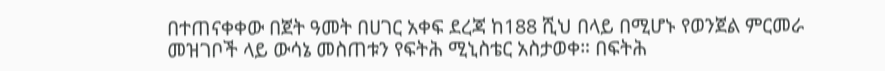በተጠናቀቀው በጀት ዓመት በሀገር አቀፍ ደረጃ ከ188 ሺህ በላይ በሚሆኑ የወንጀል ምርመራ መዝገቦች ላይ ውሳኔ መስጠቱን የፍትሕ ሚኒስቴር አስታወቀ። በፍትሕ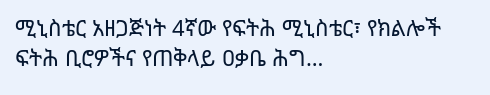ሚኒስቴር አዘጋጅነት 4ኛው የፍትሕ ሚኒስቴር፣ የክልሎች ፍትሕ ቢሮዎችና የጠቅላይ ዐቃቤ ሕግ…